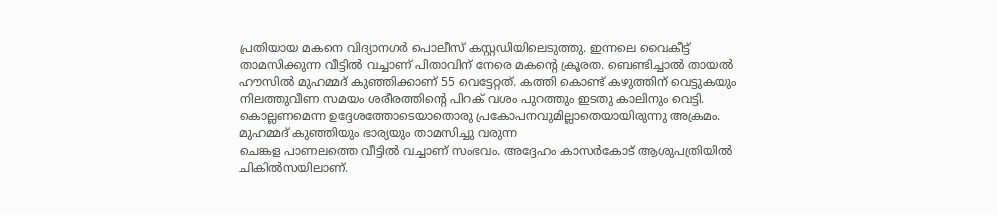പ്രതിയായ മകനെ വിദ്യാനഗർ പൊലീസ് കസ്റ്റഡിയിലെടുത്തു. ഇന്നലെ വൈകീട്ട് താമസിക്കുന്ന വീട്ടിൽ വച്ചാണ് പിതാവിന് നേരെ മകൻ്റെ ക്രൂരത. ബെണ്ടിച്ചാൽ തായൽ ഹൗസിൽ മുഹമ്മദ് കുഞ്ഞിക്കാണ് 55 വെട്ടേറ്റത്. കത്തി കൊണ്ട് കഴുത്തിന് വെട്ടുകയും നിലത്തുവീണ സമയം ശരീരത്തിൻ്റെ പിറക് വശം പുറത്തും ഇടതു കാലിനും വെട്ടി. കൊല്ലണമെന്ന ഉദ്ദേശത്തോടെയാതൊരു പ്രകോപനവുമില്ലാതെയായിരുന്നു അക്രമം. മുഹമ്മദ് കുഞ്ഞിയും ഭാര്യയും താമസിച്ചു വരുന്ന
ചെങ്കള പാണലത്തെ വീട്ടിൽ വച്ചാണ് സംഭവം. അദ്ദേഹം കാസർകോട് ആശുപത്രിയിൽ ചികിൽസയിലാണ്.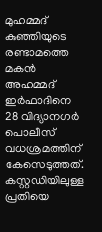മുഹമ്മദ് കുഞ്ഞിയുടെ രണ്ടാമത്തെ മകൻ അഹമ്മദ് ഇർഫാദിനെ 28 വിദ്യാനഗർ പൊലീസ് വധശ്രമത്തിന് കേസെടുത്തത്. കസ്റ്റഡിയിലുള്ള പ്രതിയെ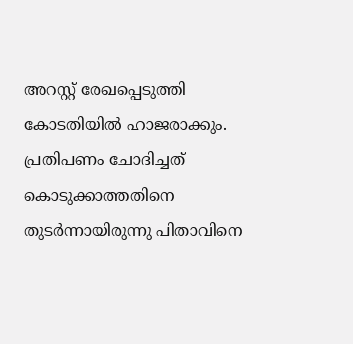അറസ്റ്റ് രേഖപ്പെടുത്തി കോടതിയിൽ ഹാജരാക്കും. പ്രതിപണം ചോദിച്ചത് കൊടുക്കാത്തതിനെ തുടർന്നായിരുന്നു പിതാവിനെ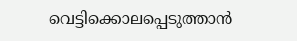വെട്ടിക്കൊലപ്പെടുത്താൻ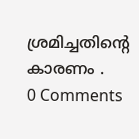ശ്രമിച്ചതിൻ്റെ കാരണം .
0 Comments